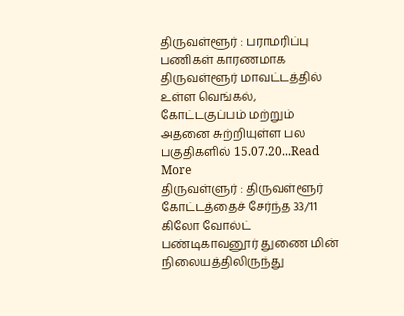திருவள்ளூர் : பராமரிப்பு பணிகள் காரணமாக திருவள்ளூர் மாவட்டத்தில் உள்ள வெங்கல், கோட்டகுப்பம் மற்றும் அதனை சுற்றியுள்ள பல பகுதிகளில் 15.07.20...Read More
திருவள்ளுர் : திருவள்ளூர் கோட்டத்தைச் சேர்ந்த 33/11 கிலோ வோல்ட் பண்டிகாவனூர் துணை மின் நிலையத்திலிருந்து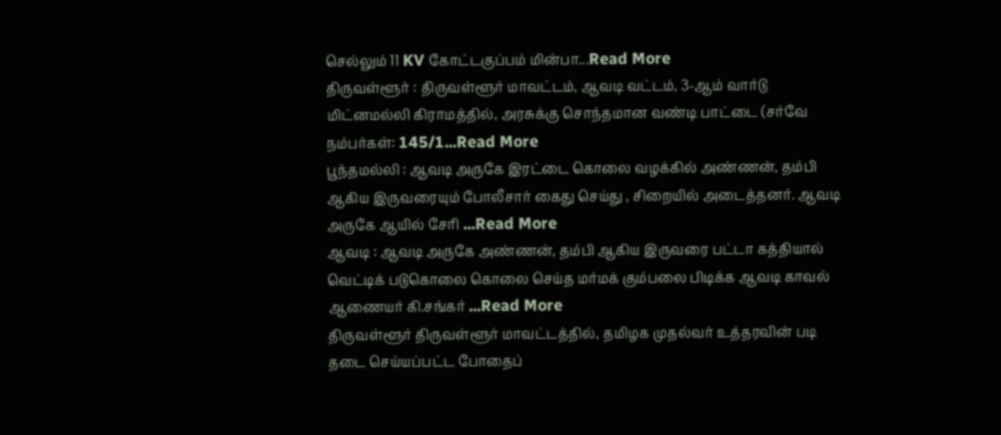செல்லும் 11 KV கோட்டகுப்பம் மின்பா...Read More
திருவள்ளூர் : திருவள்ளூர் மாவட்டம், ஆவடி வட்டம், 3-ஆம் வார்டு மிட்னமல்லி கிராமத்தில், அரசுக்கு சொந்தமான வண்டி பாட்டை (சர்வே நம்பர்கள்: 145/1...Read More
பூந்தமல்லி : ஆவடி அருகே இரட்டை கொலை வழக்கில் அண்ணன், தம்பி ஆகிய இருவரையும் போலீசார் கைது செய்து , சிறையில் அடைத்தனர். ஆவடி அருகே ஆயில் சேரி ...Read More
ஆவடி : ஆவடி அருகே அண்ணன், தம்பி ஆகிய இருவரை பட்டா கத்தியால் வெட்டிக் படுகொலை கொலை செய்த மர்மக் கும்பலை பிடிக்க ஆவடி காவல் ஆணையர் கி.சங்கர் ...Read More
திருவள்ளூர் திருவள்ளூர் மாவட்டத்தில், தமிழக முதல்வர் உத்தரவின் படி தடை செய்யப்பட்ட போதைப்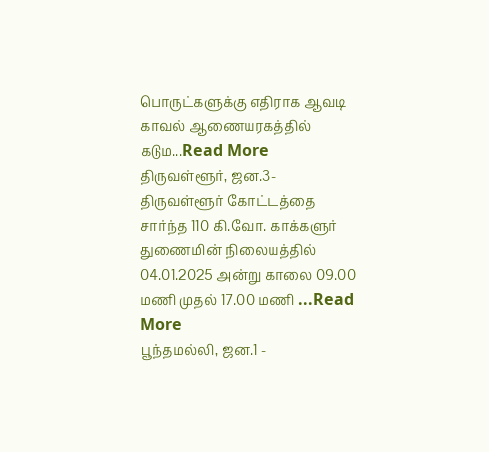பொருட்களுக்கு எதிராக ஆவடி காவல் ஆணையரகத்தில் கடும...Read More
திருவள்ளூர், ஜன.3- திருவள்ளூர் கோட்டத்தை சார்ந்த 110 கி.வோ. காக்களுர் துணைமின் நிலையத்தில் 04.01.2025 அன்று காலை 09.00 மணி முதல் 17.00 மணி ...Read More
பூந்தமல்லி, ஜன.1 -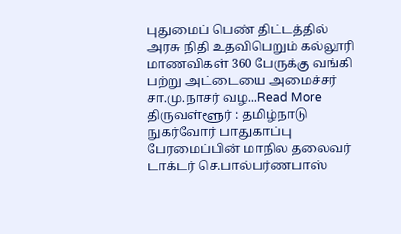புதுமைப் பெண் திட்டத்தில் அரசு நிதி உதவிபெறும் கல்லூரி மாணவிகள் 360 பேருக்கு வங்கி பற்று அட்டையை அமைச்சர் சா.மு.நாசர் வழ...Read More
திருவள்ளூர் : தமிழ்நாடு நுகர்வோர் பாதுகாப்பு பேரமைப்பின் மாநில தலைவர் டாக்டர் செ.பால்பர்ணபாஸ்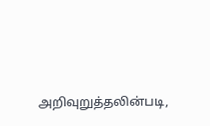அறிவுறுத்தலின்படி,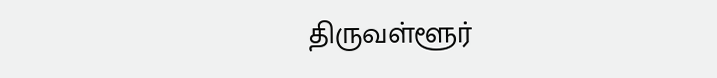திருவள்ளூர்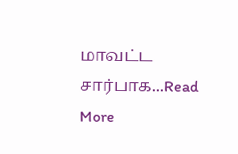மாவட்ட சார்பாக...Read More